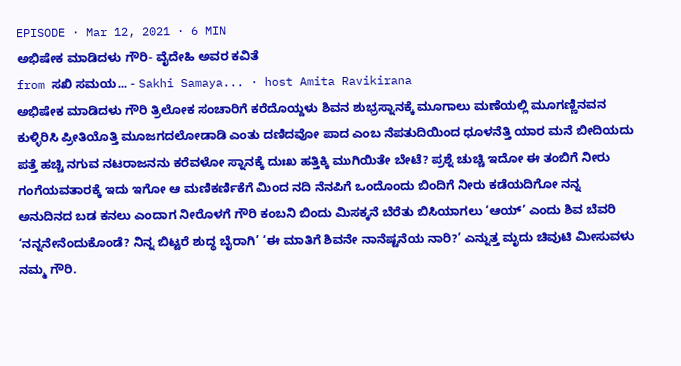EPISODE · Mar 12, 2021 · 6 MIN
ಅಭಿಷೇಕ ಮಾಡಿದಳು ಗೌರಿ- ವೈದೇಹಿ ಅವರ ಕವಿತೆ
from ಸಖಿ ಸಮಯ... - Sakhi Samaya... · host Amita Ravikirana
ಅಭಿಷೇಕ ಮಾಡಿದಳು ಗೌರಿ ತ್ರಿಲೋಕ ಸಂಚಾರಿಗೆ ಕರೆದೊಯ್ದಳು ಶಿವನ ಶುಭ್ರಸ್ನಾನಕ್ಕೆ ಮೂಗಾಲು ಮಣೆಯಲ್ಲಿ ಮೂಗಣ್ಣಿನವನ ಕುಳ್ಳಿರಿಸಿ ಪ್ರೀತಿಯೊತ್ತಿ ಮೂಜಗದಲೋಡಾಡಿ ಎಂತು ದಣಿದವೋ ಪಾದ ಎಂಬ ನೆಪತುದಿಯಿಂದ ಧೂಳನೆತ್ತಿ ಯಾರ ಮನೆ ಬೀದಿಯದು ಪತ್ತೆ ಹಚ್ಚಿ ನಗುವ ನಟರಾಜನನು ಕರೆವಳೋ ಸ್ನಾನಕ್ಕೆ ದುಃಖ ಹತ್ತಿಕ್ಕಿ ಮುಗಿಯಿತೇ ಬೇಟೆ? ಪ್ರಶ್ನೆ ಚುಚ್ಚಿ ಇದೋ ಈ ತಂಬಿಗೆ ನೀರು ಗಂಗೆಯವತಾರಕ್ಕೆ ಇದು ಇಗೋ ಆ ಮಣಿಕರ್ಣಿಕೆಗೆ ಮಿಂದ ನದಿ ನೆನಪಿಗೆ ಒಂದೊಂದು ಬಿಂದಿಗೆ ನೀರು ಕಡೆಯದಿಗೋ ನನ್ನ ಅನುದಿನದ ಬಡ ಕನಲು ಎಂದಾಗ ನೀರೊಳಗೆ ಗೌರಿ ಕಂಬನಿ ಬಿಂದು ಮಿಸಕ್ಕನೆ ಬೆರೆತು ಬಿಸಿಯಾಗಲು ‘ಆಯ್’ ಎಂದು ಶಿವ ಬೆವರಿ ‘ನನ್ನನೇನೆಂದುಕೊಂಡೆ? ನಿನ್ನ ಬಿಟ್ಟರೆ ಶುದ್ಧ ಬೈರಾಗಿ’ ‘ಈ ಮಾತಿಗೆ ಶಿವನೇ ನಾನೆಷ್ಟನೆಯ ನಾರಿ?’ ಎನ್ನುತ್ತ ಮೃದು ಚಿವುಟಿ ಮೀಸುವಳು ನಮ್ಮ ಗೌರಿ.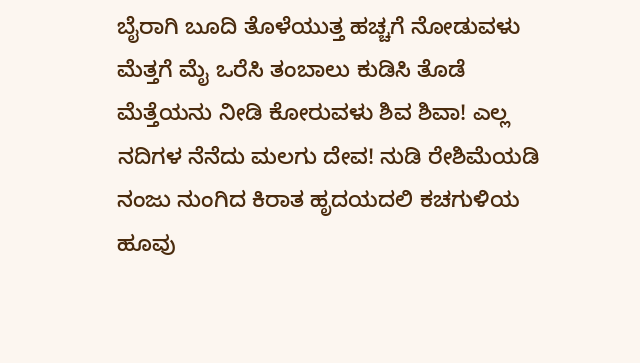ಬೈರಾಗಿ ಬೂದಿ ತೊಳೆಯುತ್ತ ಹಚ್ಚಗೆ ನೋಡುವಳು ಮೆತ್ತಗೆ ಮೈ ಒರೆಸಿ ತಂಬಾಲು ಕುಡಿಸಿ ತೊಡೆ ಮೆತ್ತೆಯನು ನೀಡಿ ಕೋರುವಳು ಶಿವ ಶಿವಾ! ಎಲ್ಲ ನದಿಗಳ ನೆನೆದು ಮಲಗು ದೇವ! ನುಡಿ ರೇಶಿಮೆಯಡಿ ನಂಜು ನುಂಗಿದ ಕಿರಾತ ಹೃದಯದಲಿ ಕಚಗುಳಿಯ ಹೂವು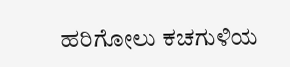ಹರಿಗೋಲು ಕಚಗುಳಿಯ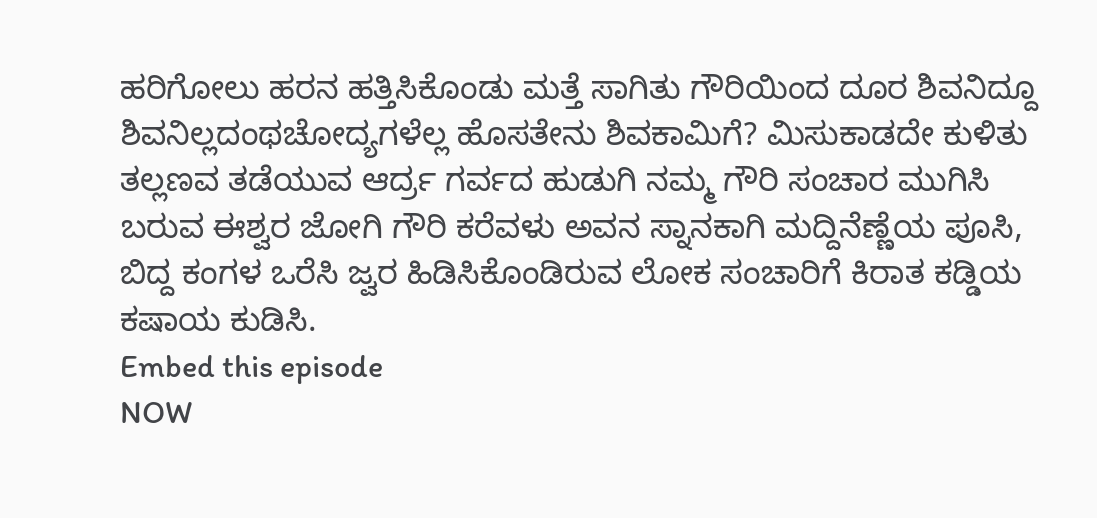ಹರಿಗೋಲು ಹರನ ಹತ್ತಿಸಿಕೊಂಡು ಮತ್ತೆ ಸಾಗಿತು ಗೌರಿಯಿಂದ ದೂರ ಶಿವನಿದ್ದೂ ಶಿವನಿಲ್ಲದಂಥಚೋದ್ಯಗಳೆಲ್ಲ ಹೊಸತೇನು ಶಿವಕಾಮಿಗೆ? ಮಿಸುಕಾಡದೇ ಕುಳಿತು ತಲ್ಲಣವ ತಡೆಯುವ ಆರ್ದ್ರ ಗರ್ವದ ಹುಡುಗಿ ನಮ್ಮ ಗೌರಿ ಸಂಚಾರ ಮುಗಿಸಿ ಬರುವ ಈಶ್ವರ ಜೋಗಿ ಗೌರಿ ಕರೆವಳು ಅವನ ಸ್ನಾನಕಾಗಿ ಮದ್ದಿನೆಣ್ಣೆಯ ಪೂಸಿ, ಬಿದ್ದ ಕಂಗಳ ಒರೆಸಿ ಜ್ವರ ಹಿಡಿಸಿಕೊಂಡಿರುವ ಲೋಕ ಸಂಚಾರಿಗೆ ಕಿರಾತ ಕಡ್ಡಿಯ ಕಷಾಯ ಕುಡಿಸಿ.
Embed this episode
NOW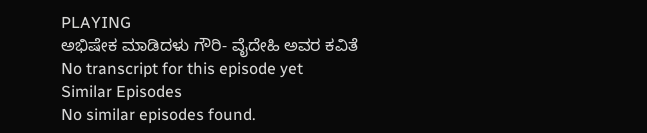PLAYING
ಅಭಿಷೇಕ ಮಾಡಿದಳು ಗೌರಿ- ವೈದೇಹಿ ಅವರ ಕವಿತೆ
No transcript for this episode yet
Similar Episodes
No similar episodes found.